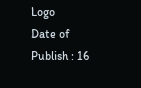Logo
Date of Publish : 16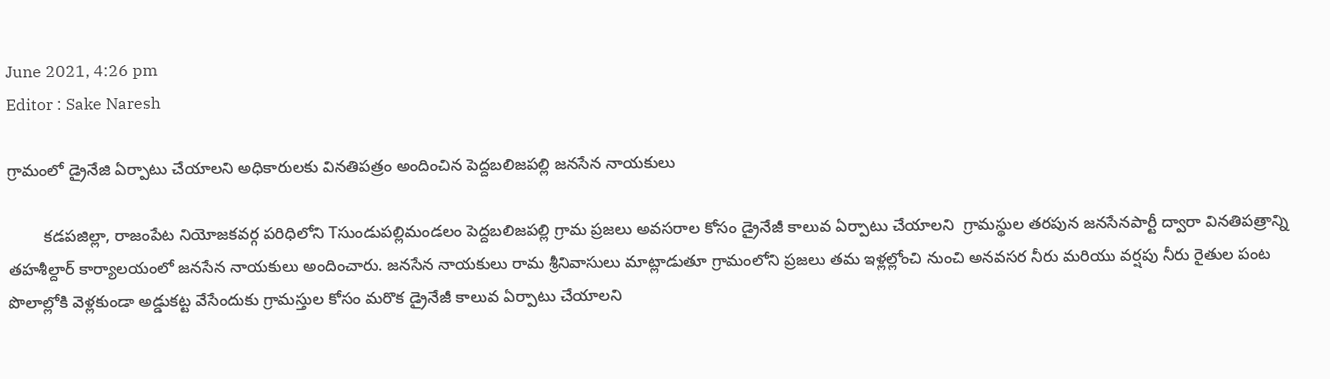June 2021, 4:26 pm
Editor : Sake Naresh

గ్రామంలో డ్రైనేజి ఏర్పాటు చేయాలని అధికారులకు వినతిపత్రం అందించిన పెద్దబలిజపల్లి జనసేన నాయకులు

        కడపజిల్లా, రాజంపేట నియోజకవర్గ పరిధిలోని Tసుండుపల్లిమండలం పెద్దబలిజపల్లి గ్రామ ప్రజలు అవసరాల కోసం డ్రైనేజీ కాలువ ఏర్పాటు చేయాలని  గ్రామస్థుల తరపున జనసేనపార్టీ ద్వారా వినతిపత్రాన్ని తహశీల్దార్ కార్యాలయంలో జనసేన నాయకులు అందించారు. జనసేన నాయకులు రామ శ్రీనివాసులు మాట్లాడుతూ గ్రామంలోని ప్రజలు తమ ఇళ్లల్లోంచి నుంచి అనవసర నీరు మరియు వర్షపు నీరు రైతుల పంట పొలాల్లోకి వెళ్లకుండా అడ్డుకట్ట వేసేందుకు గ్రామస్తుల కోసం మరొక డ్రైనేజీ కాలువ ఏర్పాటు చేయాలని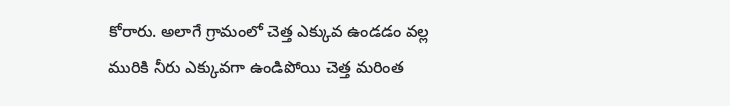కోరారు. అలాగే గ్రామంలో చెత్త ఎక్కువ ఉండడం వల్ల మురికి నీరు ఎక్కువగా ఉండిపోయి చెత్త మరింత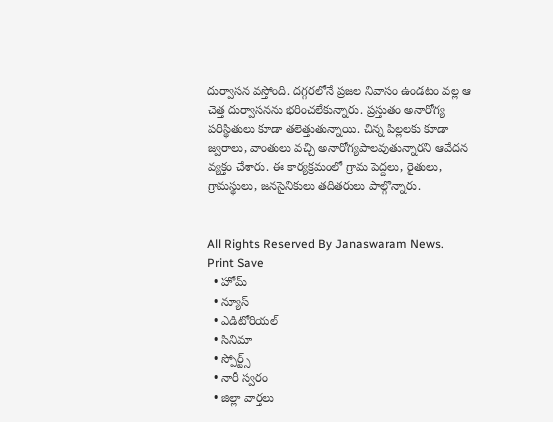దుర్వాసన వస్తోంది. దగ్గరలోనే ప్రజల నివాసం ఉండటం వల్ల ఆ చెత్త దుర్వాసనను భరించలేకున్నారు. ప్రస్తుతం అనారోగ్య పరిస్థితులు కూడా తలెత్తుతున్నాయి. చిన్న పిల్లలకు కూడా జ్వరాలు, వాంతులు వచ్చి అనారోగ్యపాలవుతున్నారని ఆవేదన వ్యక్తం చేశారు. ఈ కార్యక్రమంలో గ్రామ పెద్దలు, రైతులు, గ్రామస్థులు, జనసైనికులు తదితరులు పాల్గొన్నారు.


All Rights Reserved By Janaswaram News.
Print Save
  • హోమ్
  • న్యూస్
  • ఎడిటోరియల్
  • సినిమా
  • స్పోర్ట్స్
  • నారీ స్వరం
  • జిల్లా వార్తలు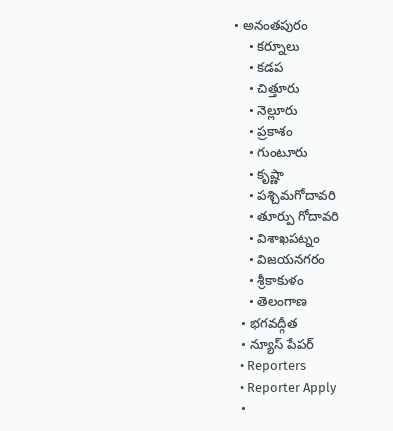• అనంతపురం
    • కర్నూలు
    • కడప
    • చిత్తూరు
    • నెల్లూరు
    • ప్రకాశం
    • గుంటూరు
    • కృష్ణా
    • పశ్చిమగోదావరి
    • తూర్పు గోదావరి
    • విశాఖపట్నం
    • విజయనగరం
    • శ్రీకాకుళం
    • తెలంగాణ
  • భగవద్గీత
  • న్యూస్ పేపర్
  • Reporters
  • Reporter Apply
  •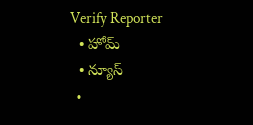Verify Reporter
  • హోమ్
  • న్యూస్
  •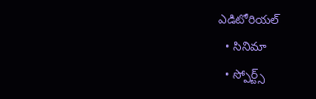ఎడిటోరియల్
  • సినిమా
  • స్పోర్ట్స్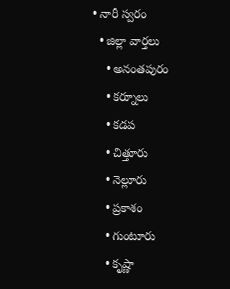• నారీ స్వరం
  • జిల్లా వార్తలు
    • అనంతపురం
    • కర్నూలు
    • కడప
    • చిత్తూరు
    • నెల్లూరు
    • ప్రకాశం
    • గుంటూరు
    • కృష్ణా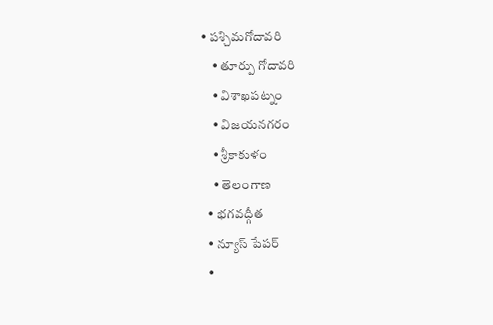• పశ్చిమగోదావరి
    • తూర్పు గోదావరి
    • విశాఖపట్నం
    • విజయనగరం
    • శ్రీకాకుళం
    • తెలంగాణ
  • భగవద్గీత
  • న్యూస్ పేపర్
  •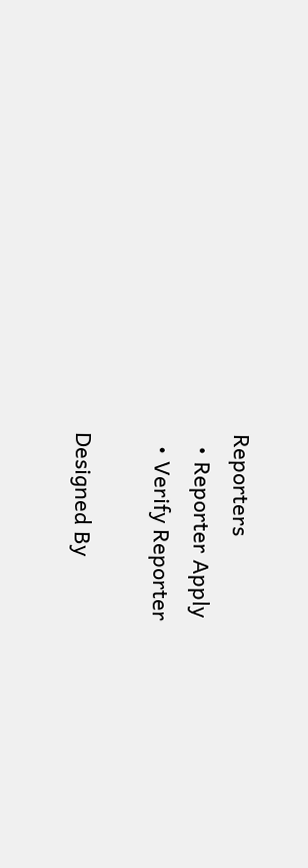Reporters
  • Reporter Apply
  • Verify Reporter

Designed By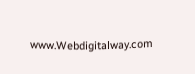www.Webdigitalway.com